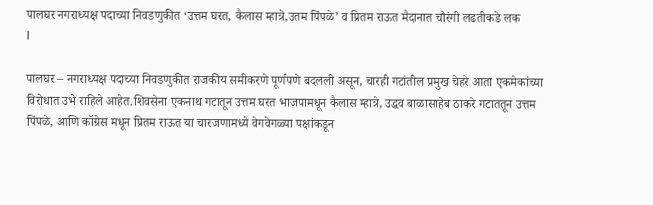पालघर नगराध्यक्ष पदाच्या निवडणुकीत ‘उत्तम घरत, कैलास म्हात्रे,उतम पिंपळे’ व प्रितम राऊत मैदानात चौरंगी लढतीकडे लक
I

पालघर – नगराध्यक्ष पदाच्या निवडणुकीत राजकीय समीकरणे पूर्णपणे बदलली असून, चारही गटांतील प्रमुख चेहरे आता एकमेकांच्या विरोधात उभे राहिले आहेत.शिवसेना एकनाथ गटातून उत्तम घरत भाजपामधून कैलास म्हात्रे, उद्धव बाळासाहेब ठाकरे गटाततून उत्तम पिंपळे, आणि कॉग्रेस मधून प्रितम राऊत या चारजणामध्ये वेगवेगळ्या पक्षांकडून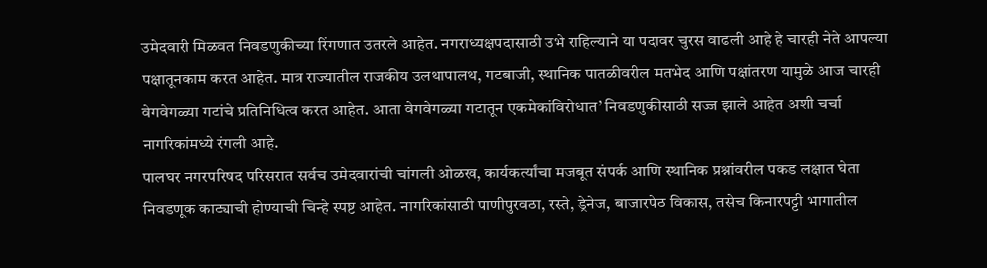उमेदवारी मिळवत निवडणुकीच्या रिंगणात उतरले आहेत. नगराध्यक्षपदासाठी उभे राहिल्याने या पदावर चुरस वाढली आहे हे चारही नेते आपल्या पक्षातूनकाम करत आहेत. मात्र राज्यातील राजकीय उलथापालथ, गटबाजी, स्थानिक पातळीवरील मतभेद आणि पक्षांतरण यामुळे आज चारही वेगवेगळ्या गटांचे प्रतिनिधित्व करत आहेत. आता वेगवेगळ्या गटातून एकमेकांविरोधात’ निवडणुकीसाठी सज्ज झाले आहेत अशी चर्चा नागरिकांमध्ये रंगली आहे.
पालघर नगरपरिषद परिसरात सर्वच उमेदवारांची चांगली ओळख, कार्यकर्त्यांचा मजबूत संपर्क आणि स्थानिक प्रश्नांवरील पकड लक्षात घेता निवडणूक काट्याची होण्याची चिन्हे स्पष्ट आहेत. नागरिकांसाठी पाणीपुरवठा, रस्ते, ड्रेनेज, बाजारपेठ विकास, तसेच किनारपट्टी भागातील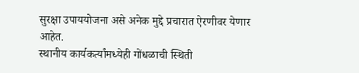सुरक्षा उपाययोजना असे अनेक मुद्दे प्रचारात ऐरणीवर येणार आहेत.
स्थानीय कार्यकर्त्यांमध्येही गोंधळाची स्थिती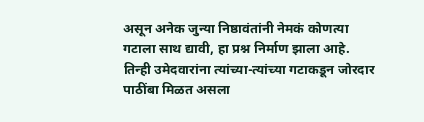असून अनेक जुन्या निष्ठावंतांनी नेमकं कोणत्या गटाला साथ द्यावी, हा प्रश्न निर्माण झाला आहे. तिन्ही उमेदवारांना त्यांच्या-त्यांच्या गटाकडून जोरदार पाठींबा मिळत असला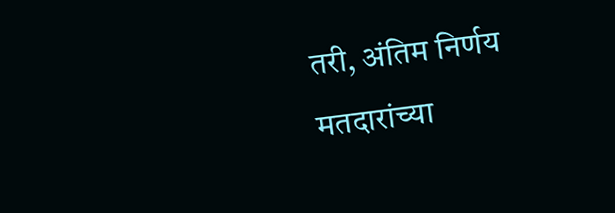तरी, अंतिम निर्णय मतदारांच्या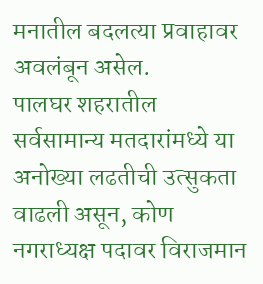मनातील बदलत्या प्रवाहावर अवलंबून असेल.
पालघर शहरातील सर्वसामान्य मतदारांमध्ये या अनोख्या लढतीची उत्सुकता वाढली असून, कोण नगराध्यक्ष पदावर विराजमान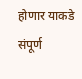होणार याकडे संपूर्ण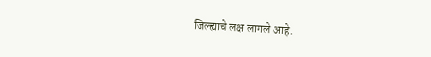जिल्ह्याचे लक्ष लागले आहे.